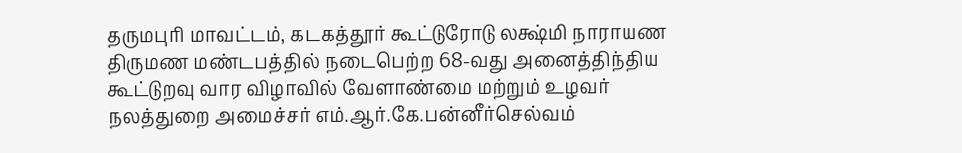தருமபுரி மாவட்டம், கடகத்தூர் கூட்டுரோடு லக்ஷ்மி நாராயண திருமண மண்டபத்தில் நடைபெற்ற 68-வது அனைத்திந்திய கூட்டுறவு வார விழாவில் வேளாண்மை மற்றும் உழவர் நலத்துறை அமைச்சர் எம்.ஆர்.கே.பன்னீர்செல்வம்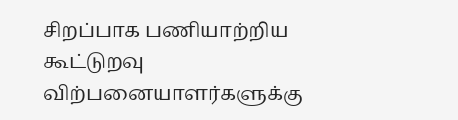சிறப்பாக பணியாற்றிய கூட்டுறவு விற்பனையாளர்களுக்கு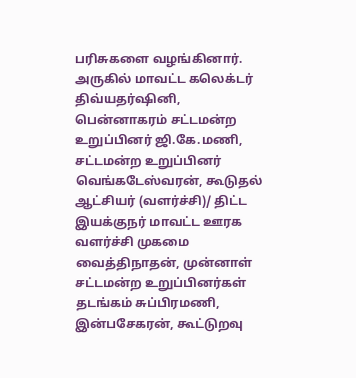பரிசுகளை வழங்கினார்.
அருகில் மாவட்ட கலெக்டர் திவ்யதர்ஷினி, பென்னாகரம் சட்டமன்ற உறுப்பினர் ஜி.கே.மணி, சட்டமன்ற உறுப்பினர் வெங்கடேஸ்வரன், கூடுதல் ஆட்சியர் (வளர்ச்சி)/ திட்ட இயக்குநர் மாவட்ட ஊரக வளர்ச்சி முகமை வைத்திநாதன், முன்னாள் சட்டமன்ற உறுப்பினர்கள் தடங்கம் சுப்பிரமணி, இன்பசேகரன், கூட்டுறவு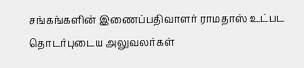சங்கங்களின் இணைப்பதிவாளர் ராமதாஸ் உட்பட தொடர்புடைய அலுவலர்கள்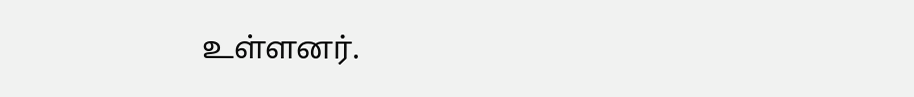உள்ளனர்.